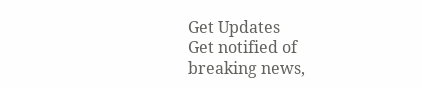Get Updates
Get notified of breaking news,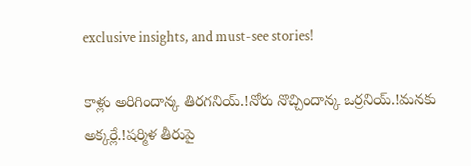exclusive insights, and must-see stories!

కాళ్లు అరిగిందాన్క తిరగనియ్.!నోరు నొచ్చిందాన్క ఒర్రనియ్.!మనకు అక్కర్లే.!షర్మిళ తీరుపై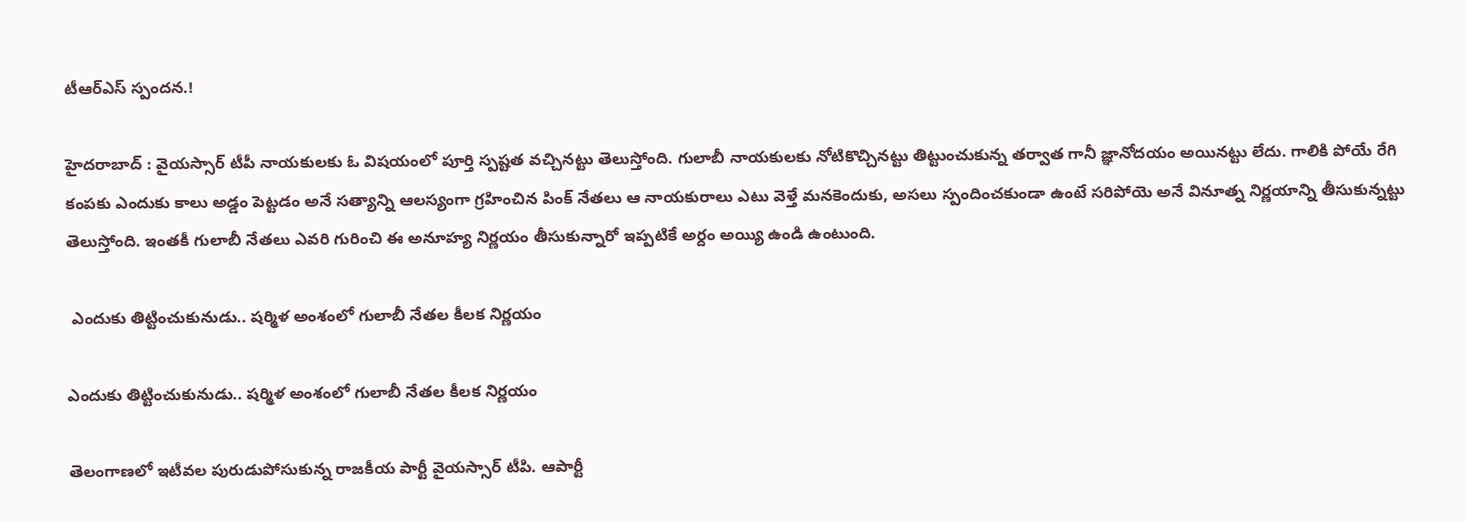టీఆర్ఎస్ స్పందన.!

హైదరాబాద్ : వైయస్సార్ టీపీ నాయకులకు ఓ విషయంలో పూర్తి స్పష్టత వచ్చినట్టు తెలుస్తోంది. గులాబీ నాయకులకు నోటికొచ్చినట్టు తిట్టుంచుకున్న తర్వాత గానీ జ్ఞానోదయం అయినట్టు లేదు. గాలికి పోయే రేగి కంపకు ఎందుకు కాలు అడ్డం పెట్టడం అనే సత్యాన్ని ఆలస్యంగా గ్రహించిన పింక్ నేతలు ఆ నాయకురాలు ఎటు వెళ్తే మనకెందుకు, అసలు స్పందించకుండా ఉంటే సరిపోయె అనే వినూత్న నిర్ణయాన్ని తీసుకున్నట్టు తెలుస్తోంది. ఇంతకీ గులాబీ నేతలు ఎవరి గురించి ఈ అనూహ్య నిర్ణయం తీసుకున్నారో ఇప్పటికే అర్దం అయ్యి ఉండి ఉంటుంది.

 ఎందుకు తిట్టించుకునుడు.. షర్మిళ అంశంలో గులాబీ నేతల కీలక నిర్ణయం

ఎందుకు తిట్టించుకునుడు.. షర్మిళ అంశంలో గులాబీ నేతల కీలక నిర్ణయం

తెలంగాణలో ఇటీవల పురుడుపోసుకున్న రాజకీయ పార్టీ వైయస్సార్ టీపి. ఆపార్టీ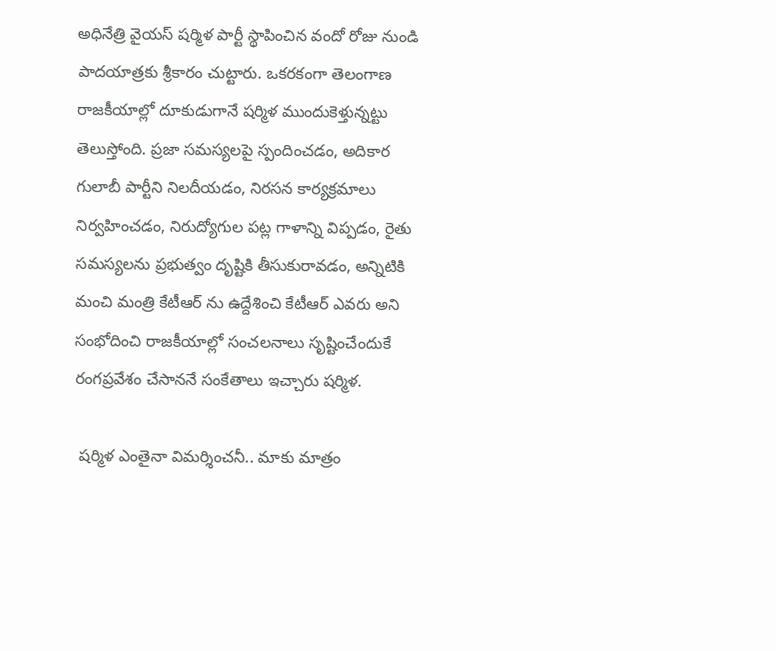అధినేత్రి వైయస్ షర్మిళ పార్టీ స్థాపించిన వందో రోజు నుండి పాదయాత్రకు శ్రీకారం చుట్టారు. ఒకరకంగా తెలంగాణ రాజకీయాల్లో దూకుడుగానే షర్మిళ ముందుకెళ్తున్నట్టు తెలుస్తోంది. ప్రజా సమస్యలపై స్పందించడం, అదికార గులాబీ పార్టీని నిలదీయడం, నిరసన కార్యక్రమాలు నిర్వహించడం, నిరుద్యోగుల పట్ల గాళాన్ని విప్పడం, రైతు సమస్యలను ప్రభుత్వం దృష్టికి తీసుకురావడం, అన్నిటికి మంచి మంత్రి కేటీఆర్ ను ఉద్దేశించి కేటీఆర్ ఎవరు అని సంభోదించి రాజకీయాల్లో సంచలనాలు సృష్టించేందుకే రంగప్రవేశం చేసాననే సంకేతాలు ఇచ్చారు షర్మిళ.

 షర్మిళ ఎంతైనా విమర్శించనీ.. మాకు మాత్రం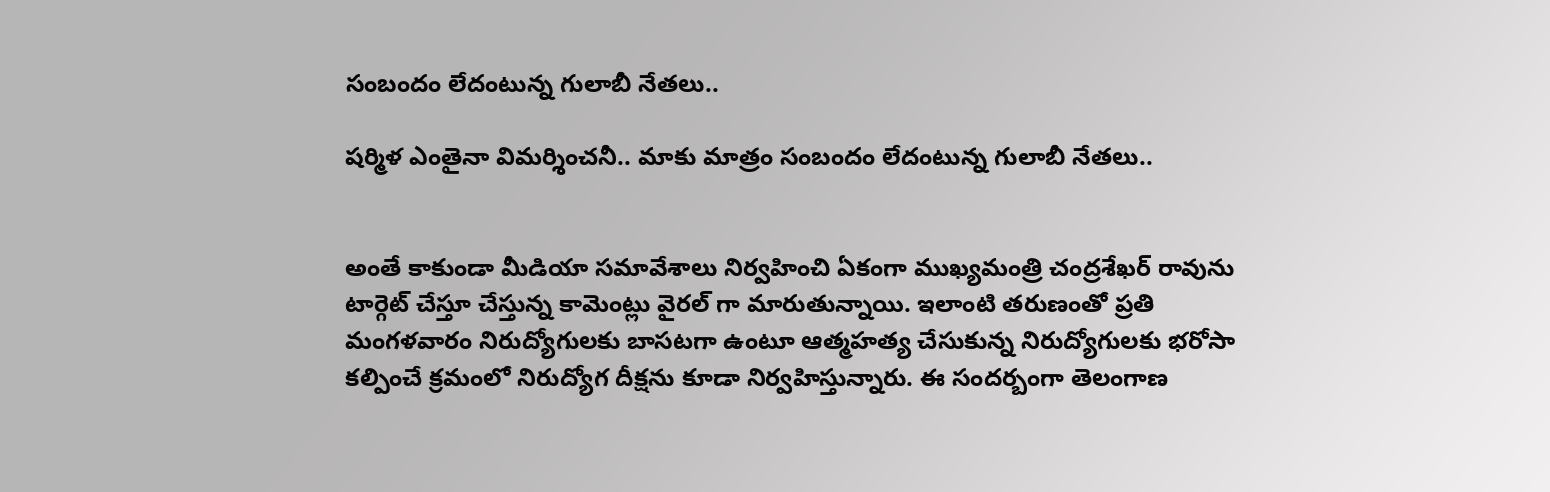సంబందం లేదంటున్న గులాబీ నేతలు..

షర్మిళ ఎంతైనా విమర్శించనీ.. మాకు మాత్రం సంబందం లేదంటున్న గులాబీ నేతలు..


అంతే కాకుండా మీడియా సమావేశాలు నిర్వహించి ఏకంగా ముఖ్యమంత్రి చంద్రశేఖర్ రావును టార్గెట్ చేస్తూ చేస్తున్న కామెంట్లు వైరల్ గా మారుతున్నాయి. ఇలాంటి తరుణంతో ప్రతి మంగళవారం నిరుద్యోగులకు బాసటగా ఉంటూ ఆత్మహత్య చేసుకున్న నిరుద్యోగులకు భరోసా కల్పించే క్రమంలో నిరుద్యోగ దీక్షను కూడా నిర్వహిస్తున్నారు. ఈ సందర్బంగా తెలంగాణ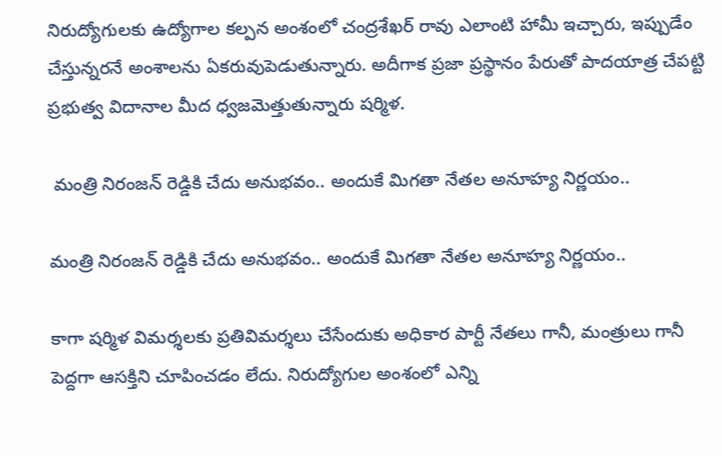నిరుద్యోగులకు ఉద్యోగాల కల్పన అంశంలో చంద్రశేఖర్ రావు ఎలాంటి హామీ ఇచ్చారు, ఇప్పుడేం చేస్తున్నరనే అంశాలను ఏకరువుపెడుతున్నారు. అదీగాక ప్రజా ప్రస్థానం పేరుతో పాదయాత్ర చేపట్టి ప్రభుత్వ విదానాల మీద ధ్వజమెత్తుతున్నారు షర్మిళ.

 మంత్రి నిరంజన్ రెడ్డికి చేదు అనుభవం.. అందుకే మిగతా నేతల అనూహ్య నిర్ణయం..

మంత్రి నిరంజన్ రెడ్డికి చేదు అనుభవం.. అందుకే మిగతా నేతల అనూహ్య నిర్ణయం..

కాగా షర్మిళ విమర్శలకు ప్రతివిమర్శలు చేసేందుకు అధికార పార్టీ నేతలు గానీ, మంత్రులు గానీ పెద్దగా ఆసక్తిని చూపించడం లేదు. నిరుద్యోగుల అంశంలో ఎన్ని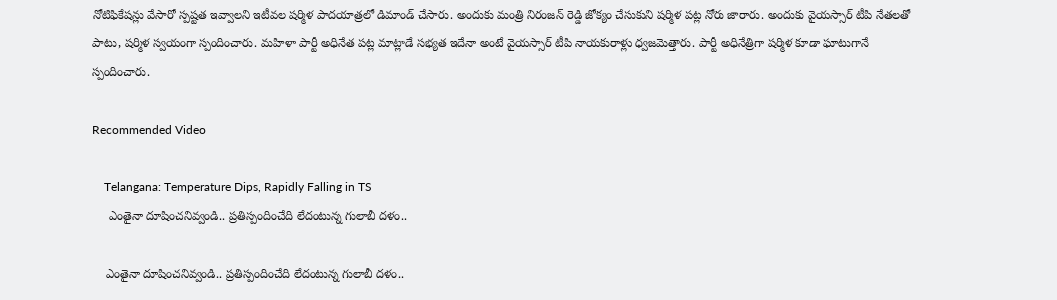నోటిఫికేషన్లు వేసారో స్పష్టత ఇవ్వాలని ఇటీవల షర్మిళ పాదయాత్రలో డిమాండ్ చేసారు. అందుకు మంత్రి నిరంజన్ రెడ్డి జోక్యం చేసుకుని షర్మిళ పట్ల నోరు జారారు. అందుకు వైయస్సార్ టీపి నేతలతో పాటు, షర్మిళ స్వయంగా స్పందించారు. మహిళా పార్టీ అధినేత పట్ల మాట్లాడే సభ్యత ఇదేనా అంటే వైయస్సార్ టీపి నాయకురాళ్లు ధ్వజమెత్తారు. పార్టీ అధినేత్రిగా షర్మిళ కూడా ఘాటుగానే స్పందించారు.

Recommended Video

    Telangana: Temperature Dips, Rapidly Falling in TS
     ఎంతైనా దూషించనివ్వండి.. ప్రతిస్పందించేది లేదంటున్న గులాబీ దళం..

    ఎంతైనా దూషించనివ్వండి.. ప్రతిస్పందించేది లేదంటున్న గులాబీ దళం..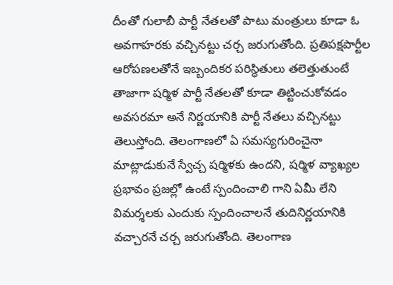దీంతో గులాబీ పార్టీ నేతలతో పాటు మంత్రులు కూడా ఓ అవగాహరకు వచ్చినట్టు చర్చ జరుగుతోంది. ప్రతిపక్షపార్టీల ఆరోపణలతోనే ఇబ్బందికర పరిస్థితులు తలెత్తుతుంటే తాజాగా షర్మిళ పార్టీ నేతలతో కూడా తిట్టించుకోవడం అవసరమా అనే నిర్ణయానికి పార్టీ నేతలు వచ్చినట్టు తెలుస్తోంది. తెలంగాణలో ఏ సమస్యగురించైనా మాట్లాడుకునే స్వేచ్చ షర్మిళకు ఉందని, షర్మిళ వ్యాఖ్యల ప్రభావం ప్రజల్లో ఉంటే స్పందించాలి గాని ఏమీ లేని విమర్శలకు ఎందుకు స్పందించాలనే తుదినిర్ణయానికి వచ్చారనే చర్చ జరుగుతోంది. తెలంగాణ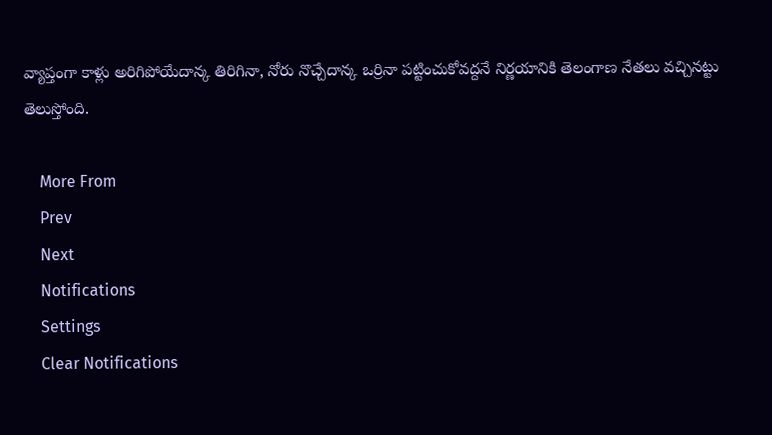వ్యాప్తంగా కాళ్లు అరిగిపోయేదాన్క తిరిగినా, నోరు నొచ్చేదాన్క ఒర్రినా పట్టించుకోవద్దనే నిర్ణయానికి తెలంగాణ నేతలు వచ్చినట్టు తెలుస్తోంది.

    More From
    Prev
    Next
    Notifications
    Settings
    Clear Notifications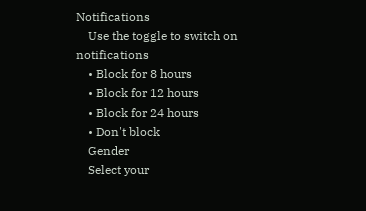Notifications
    Use the toggle to switch on notifications
    • Block for 8 hours
    • Block for 12 hours
    • Block for 24 hours
    • Don't block
    Gender
    Select your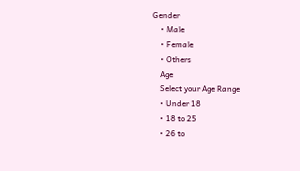Gender
    • Male
    • Female
    • Others
    Age
    Select your Age Range
    • Under 18
    • 18 to 25
    • 26 to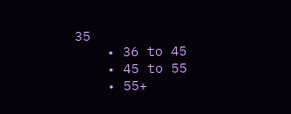35
    • 36 to 45
    • 45 to 55
    • 55+